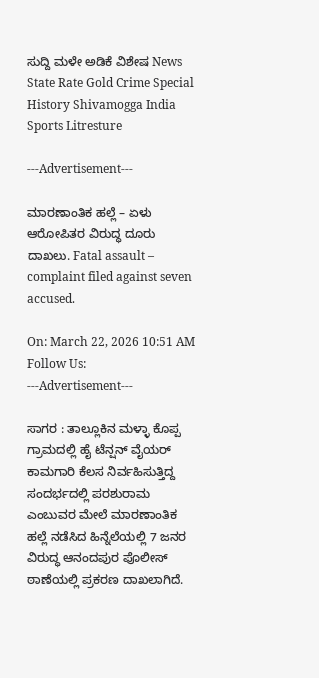ಸುದ್ದಿ ಮಳೇ ಅಡಿಕೆ ವಿಶೇಷ News State Rate Gold Crime Special History Shivamogga India Sports Litresture

---Advertisement---

ಮಾರಣಾಂತಿಕ ಹಲ್ಲೆ – ಏಳು ಆರೋಪಿತರ ವಿರುದ್ಧ ದೂರು ದಾಖಲು. Fatal assault – complaint filed against seven accused.

On: March 22, 2026 10:51 AM
Follow Us:
---Advertisement---

ಸಾಗರ : ತಾಲ್ಲೂಕಿನ ಮಳ್ಳಾ ಕೊಪ್ಪ ಗ್ರಾಮದಲ್ಲಿ ಹೈ ಟೆನ್ಷನ್ ವೈಯರ್ ಕಾಮಗಾರಿ ಕೆಲಸ ನಿರ್ವಹಿಸುತ್ತಿದ್ದ ಸಂದರ್ಭದಲ್ಲಿ ಪರಶುರಾಮ ಎಂಬುವರ ಮೇಲೆ ಮಾರಣಾಂತಿಕ ಹಲ್ಲೆ ನಡೆಸಿದ ಹಿನ್ನೆಲೆಯಲ್ಲಿ 7 ಜನರ ವಿರುದ್ಧ ಆನಂದಪುರ ಪೊಲೀಸ್ ಠಾಣೆಯಲ್ಲಿ ಪ್ರಕರಣ ದಾಖಲಾಗಿದೆ.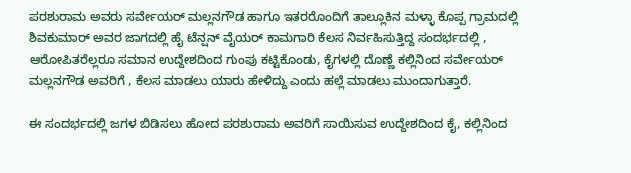ಪರಶುರಾಮ ಅವರು ಸರ್ವೇಯರ್ ಮಲ್ಲನಗೌಡ ಹಾಗೂ ಇತರರೊಂದಿಗೆ ತಾಲ್ಲೂಕಿನ ಮಳ್ಳಾ ಕೊಪ್ಪ ಗ್ರಾಮದಲ್ಲಿ ಶಿವಕುಮಾರ್ ಅವರ ಜಾಗದಲ್ಲಿ ಹೈ ಟೆನ್ಷನ್ ವೈಯರ್ ಕಾಮಗಾರಿ ಕೆಲಸ ನಿರ್ವಹಿಸುತ್ತಿದ್ದ ಸಂದರ್ಭದಲ್ಲಿ , ಆರೋಪಿತರೆಲ್ಲರೂ ಸಮಾನ ಉದ್ದೇಶದಿಂದ ಗುಂಪು ಕಟ್ಟಿಕೊಂಡು, ಕೈಗಳಲ್ಲಿ ದೊಣ್ಣೆ ಕಲ್ಲಿನಿಂದ ಸರ್ವೇಯರ್ ಮಲ್ಲನಗೌಡ ಅವರಿಗೆ , ಕೆಲಸ ಮಾಡಲು ಯಾರು ಹೇಳಿದ್ದು ಎಂದು ಹಲ್ಲೆ ಮಾಡಲು ಮುಂದಾಗುತ್ತಾರೆ.

ಈ ಸಂದರ್ಭದಲ್ಲಿ ಜಗಳ ಬಿಡಿಸಲು ಹೋದ ಪರಶುರಾಮ ಅವರಿಗೆ ಸಾಯಿಸುವ ಉದ್ದೇಶದಿಂದ ಕೈ, ಕಲ್ಲಿನಿಂದ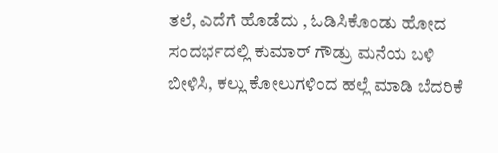ತಲೆ, ಎದೆಗೆ ಹೊಡೆದು , ಓಡಿಸಿಕೊಂಡು ಹೋದ ಸಂದರ್ಭದಲ್ಲಿ ಕುಮಾರ್ ಗೌಡ್ರು ಮನೆಯ ಬಳಿ ಬೀಳಿಸಿ, ಕಲ್ಲು ಕೋಲುಗಳಿಂದ ಹಲ್ಲೆ ಮಾಡಿ ಬೆದರಿಕೆ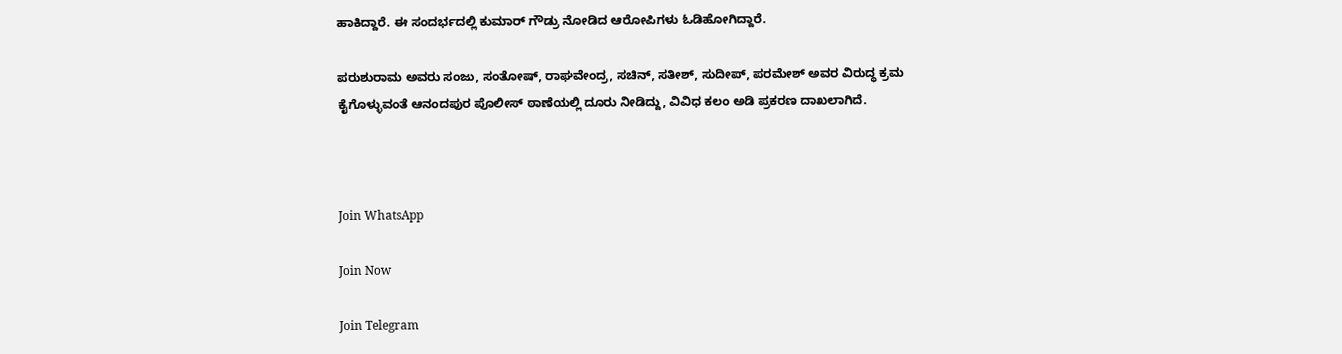ಹಾಕಿದ್ದಾರೆ. ಈ ಸಂದರ್ಭದಲ್ಲಿ ಕುಮಾರ್ ಗೌಡ್ರು ನೋಡಿದ ಆರೋಪಿಗಳು ಓಡಿಹೋಗಿದ್ದಾರೆ.

ಪರುಶುರಾಮ ಅವರು ಸಂಜು, ಸಂತೋಷ್, ರಾಘವೇಂದ್ರ, ಸಚಿನ್, ಸತೀಶ್, ಸುದೀಪ್, ಪರಮೇಶ್ ಅವರ ವಿರುದ್ಧ ಕ್ರಮ ಕೈಗೊಳ್ಳುವಂತೆ ಆನಂದಪುರ ಪೊಲೀಸ್ ಠಾಣೆಯಲ್ಲಿ ದೂರು ನೀಡಿದ್ದು, ವಿವಿಧ ಕಲಂ ಅಡಿ ಪ್ರಕರಣ ದಾಖಲಾಗಿದೆ.



Join WhatsApp

Join Now

Join Telegram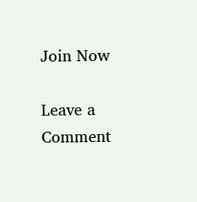Join Now

Leave a Comment